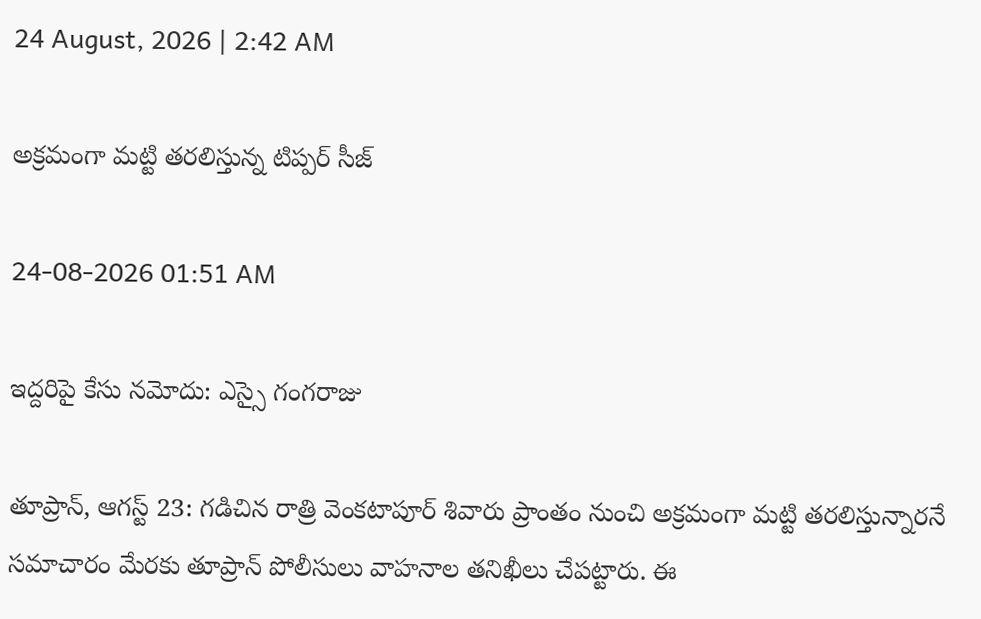24 August, 2026 | 2:42 AM

అక్రమంగా మట్టి తరలిస్తున్న టిప్పర్ సీజ్

24-08-2026 01:51 AM

ఇద్దరిపై కేసు నమోదు: ఎస్సై గంగరాజు

తూప్రాన్, ఆగస్ట్ 23: గడిచిన రాత్రి వెంకటాపూర్ శివారు ప్రాంతం నుంచి అక్రమంగా మట్టి తరలిస్తున్నారనే సమాచారం మేరకు తూప్రాన్ పోలీసులు వాహనాల తనిఖీలు చేపట్టారు. ఈ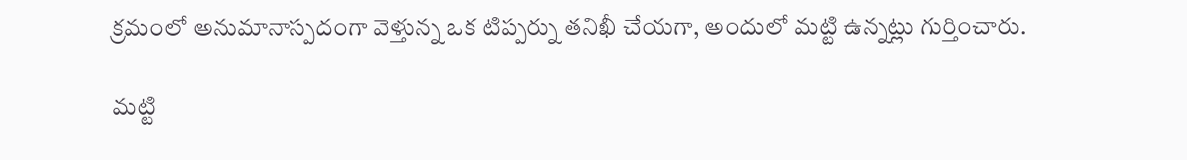క్రమంలో అనుమానాస్పదంగా వెళ్తున్న ఒక టిప్పర్ను తనిఖీ చేయగా, అందులో మట్టి ఉన్నట్లు గుర్తించారు.

మట్టి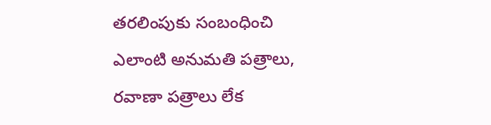తరలింపుకు సంబంధించి ఎలాంటి అనుమతి పత్రాలు, రవాణా పత్రాలు లేక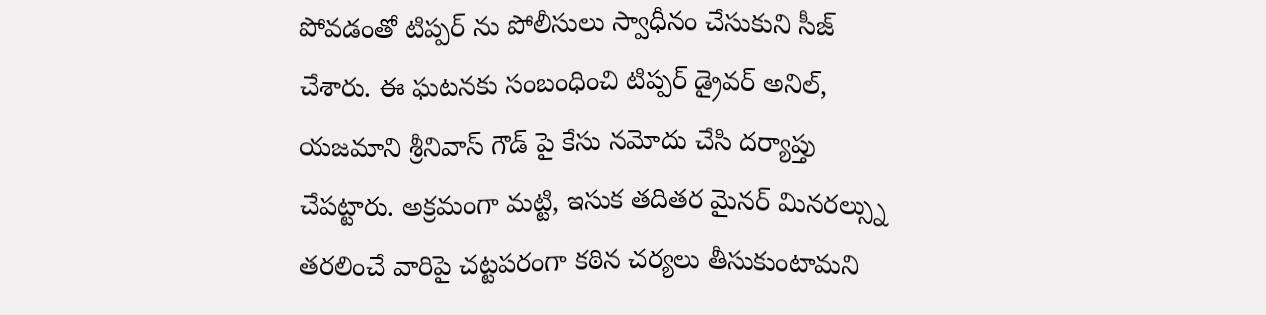పోవడంతో టిప్పర్ ను పోలీసులు స్వాధీనం చేసుకుని సీజ్ చేశారు. ఈ ఘటనకు సంబంధించి టిప్పర్ డ్రైవర్ అనిల్, యజమాని శ్రీనివాస్ గౌడ్ పై కేసు నమోదు చేసి దర్యాప్తు చేపట్టారు. అక్రమంగా మట్టి, ఇసుక తదితర మైనర్ మినరల్స్ను తరలించే వారిపై చట్టపరంగా కఠిన చర్యలు తీసుకుంటామని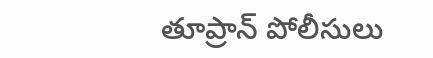తూప్రాన్ పోలీసులు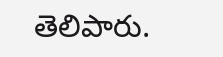తెలిపారు.